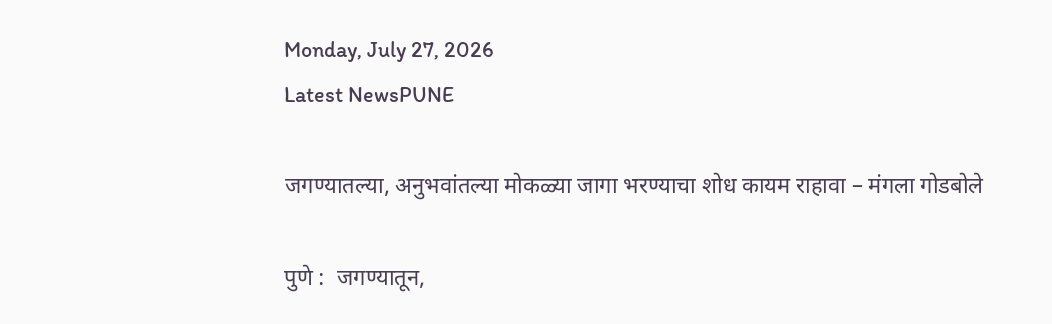Monday, July 27, 2026
Latest NewsPUNE

जगण्यातल्या, अनुभवांतल्या मोकळ्या जागा भरण्याचा शोध कायम राहावा – मंगला गोडबोले

पुणे :  जगण्यातून,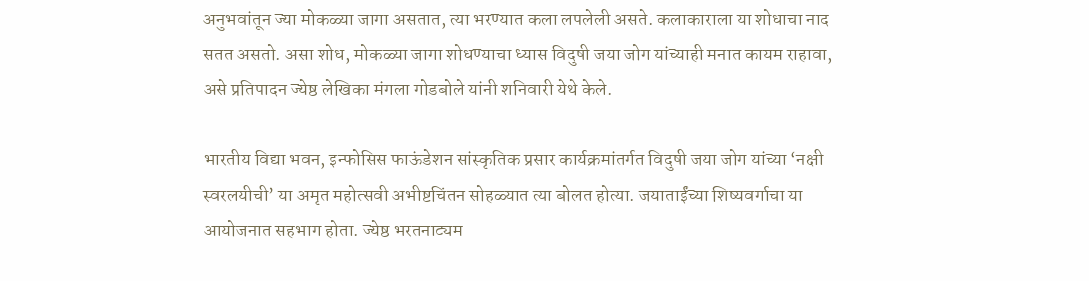अनुभवांतून ज्या मोकळ्या जागा असतात, त्या भरण्यात कला लपलेली असते. कलाकाराला या शोधाचा नाद सतत असतो. असा शोध, मोकळ्या जागा शोधण्याचा ध्यास विदुषी जया जोग यांच्याही मनात कायम राहावा, असे प्रतिपादन ज्येष्ठ लेखिका मंगला गोडबोले यांनी शनिवारी येथे केले.

भारतीय विद्या भवन, इन्फोसिस फाऊंडेशन सांस्कृतिक प्रसार कार्यक्रमांतर्गत विदुषी जया जोग यांच्या ‘नक्षी स्वरलयीची’ या अमृत महोत्सवी अभीष्टचिंतन सोहळ्यात त्या बोलत होत्या. जयाताईंच्या शिष्यवर्गाचा या आयोजनात सहभाग होता. ज्येष्ठ भरतनाट्यम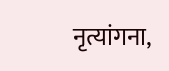नृत्यांगना,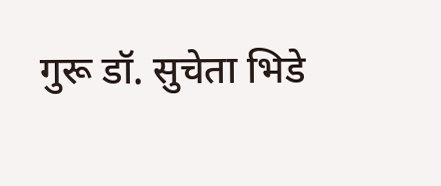गुरू डॉ. सुचेता भिडे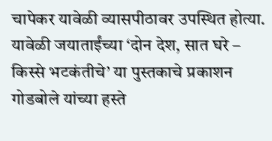चापेकर यावेळी व्यासपीठावर उपस्थित होत्या. यावेळी जयाताईंच्या ‘दोन देश, सात घरे – किस्से भटकंतीचे’ या पुस्तकाचे प्रकाशन गोडबोले यांच्या हस्ते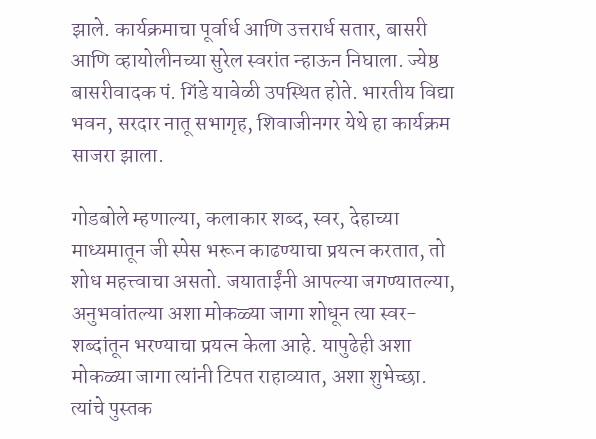झाले. कार्यक्रमाचा पूर्वार्ध आणि उत्तरार्ध सतार, बासरी आणि व्हायोलीनच्या सुरेल स्वरांत न्हाऊन निघाला. ज्येष्ठ बासरीवादक पं. गिंडे यावेळी उपस्थित होते. भारतीय विद्या भवन, सरदार नातू सभागृह, शिवाजीनगर येथे हा कार्यक्रम साजरा झाला.

गोडबोले म्हणाल्या, कलाकार शब्द, स्वर, देहाच्या माध्यमातून जी स्पेस भरून काढण्याचा प्रयत्न करतात, तो शोध महत्त्वाचा असतो. जयाताईंनी आपल्या जगण्यातल्या, अनुभवांतल्या अशा मोकळ्या जागा शोधून त्या स्वर-शब्दांतून भरण्याचा प्रयत्न केला आहे. यापुढेही अशा मोकळ्या जागा त्यांनी टिपत राहाव्यात, अशा शुभेच्छा. त्यांचे पुस्तक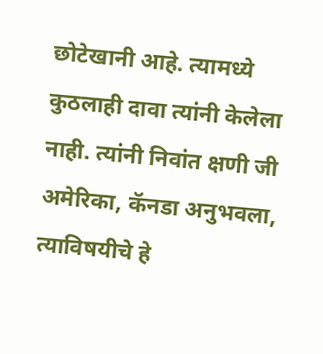छोटेखानी आहे. त्यामध्ये कुठलाही दावा त्यांनी केलेला नाही. त्यांनी निवांत क्षणी जी अमेरिका, कॅनडा अनुभवला, त्याविषयीचे हे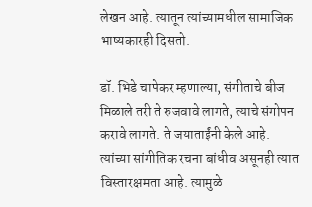लेखन आहे. त्यातून त्यांच्यामधील सामाजिक भाष्यकारही दिसतो.

डॉ. भिडे चापेकर म्हणाल्या, संगीताचे बीज मिळाले तरी ते रुजवावे लागते, त्याचे संगोपन करावे लागते. ते जयाताईंनी केले आहे. त्यांच्या सांगीतिक रचना बांधीव असूनही त्यात विस्तारक्षमता आहे. त्यामुळे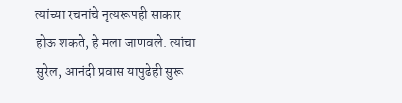त्यांच्या रचनांचे नृत्यरूपही साकार होऊ शकते, हे मला जाणवले. त्यांचा सुरेल, आनंदी प्रवास यापुढेही सुरू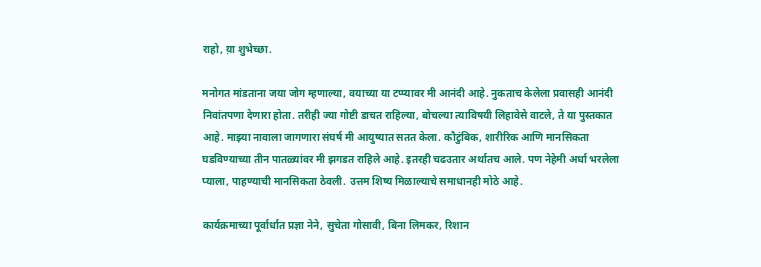राहो, य़ा शुभेच्छा.

मनोगत मांडताना जया जोग म्हणाल्या, वयाच्या या टप्प्यावर मी आनंदी आहे. नुकताच केलेला प्रवासही आनंदी निवांतपणा देणारा होता. तरीही ज्या गोष्टी डाचत राहिल्या, बोचल्या त्याविषयी लिहावेसे वाटले, ते या पुस्तकात आहे. माझ्या नावाला जागणारा संघर्ष मी आयुष्यात सतत केला. कौटुंबिक, शारीरिक आणि मानसिकता घडविण्याच्या तीन पातळ्यांवर मी झगडत राहिले आहे. इतरही चढउतार अर्थातच आले. पण नेहेमी अर्धा भरलेला प्याला, पाहण्याची मानसिकता ठेवली. उत्तम शिष्य मिळाल्याचे समाधानही मोठे आहे.

कार्यक्रमाच्या पूर्वार्धात प्रज्ञा नेने, सुचेता गोसावी, बिना लिमकर, रिशान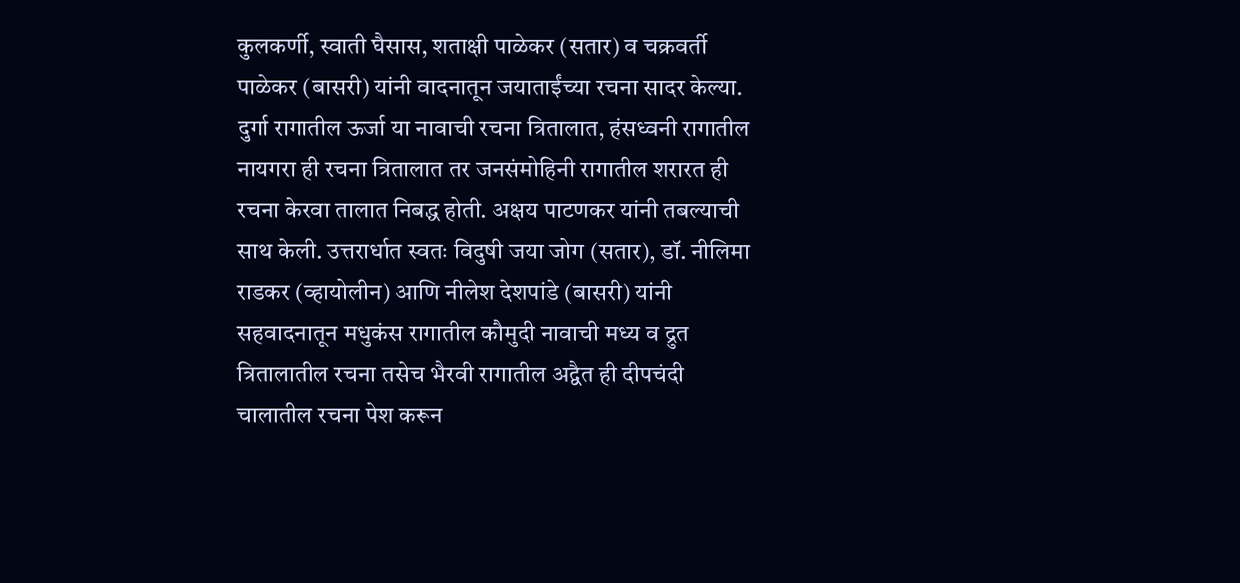कुलकर्णी, स्वाती घैसास, शताक्षी पाळेकर (सतार) व चक्रवर्ती पाळेकर (बासरी) यांनी वादनातून जयाताईंच्या रचना सादर केल्या. दुर्गा रागातील ऊर्जा या नावाची रचना त्रितालात, हंसध्वनी रागातील नायगरा ही रचना त्रितालात तर जनसंमोहिनी रागातील शरारत ही रचना केरवा तालात निबद्ध होती. अक्षय पाटणकर यांनी तबल्याची साथ केली. उत्तरार्धात स्वतः विदुषी जया जोग (सतार), डॉ. नीलिमा राडकर (व्हायोलीन) आणि नीलेश देशपांडे (बासरी) यांनी सहवादनातून मधुकंस रागातील कौमुदी नावाची मध्य व द्रुत त्रितालातील रचना तसेच भैरवी रागातील अद्वैत ही दीपचंदी चालातील रचना पेश करून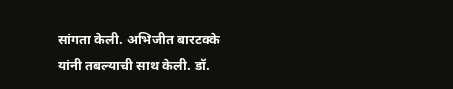सांगता केली. अभिजीत बारटक्के यांनी तबल्याची साथ केली. डॉ.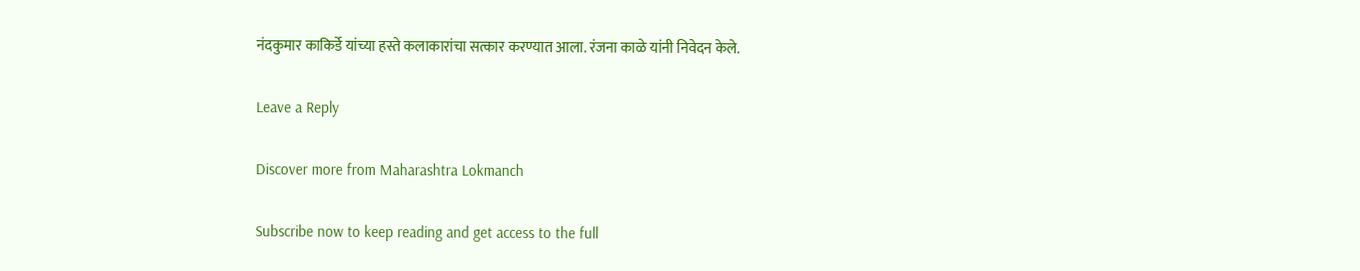नंदकुमार काकिर्डे यांच्या हस्ते कलाकारांचा सत्कार करण्यात आला. रंजना काळे यांनी निवेदन केले.

Leave a Reply

Discover more from Maharashtra Lokmanch

Subscribe now to keep reading and get access to the full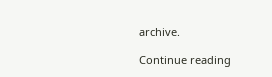archive.

Continue reading